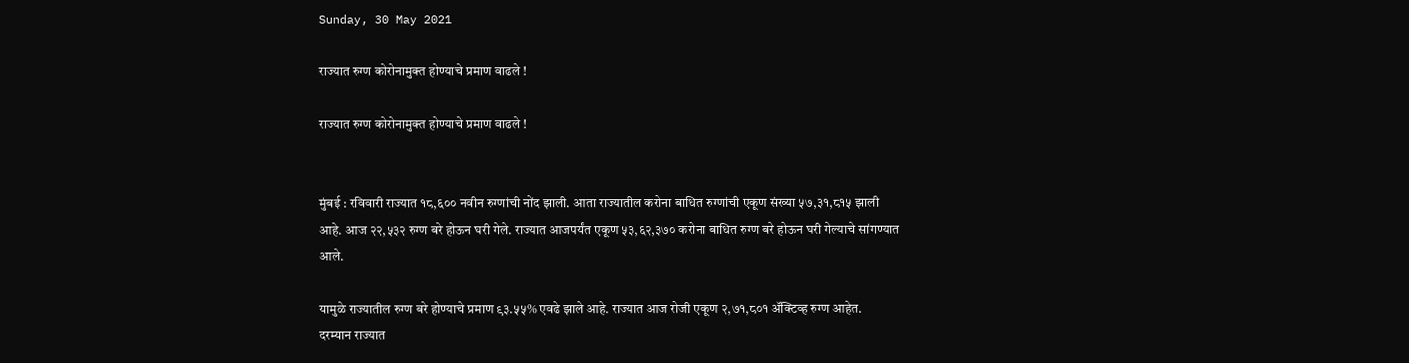Sunday, 30 May 2021

राज्यात रुग्ण कोरोनामुक्त होण्याचे प्रमाण वाढले !

राज्यात रुग्ण कोरोनामुक्त होण्याचे प्रमाण वाढले !


मुंबई : रविवारी राज्यात १८,६०० नवीन रुग्णांची नोंद झाली. आता राज्यातील करोना बाधित रुग्णांची एकूण संख्या ५७,३१,८१५ झाली आहे. आज २२,५३२ रुग्ण बरे होऊन घरी गेले. राज्यात आजपर्यंत एकूण ५३,६२,३७० करोना बाधित रुग्ण बरे होऊन घरी गेल्याचे सांगण्यात आले.

यामुळे राज्यातील रुग्ण बरे होण्याचे प्रमाण ९३.५५% एवढे झाले आहे. राज्यात आज रोजी एकूण २,७१,८०१ ॲक्टिव्ह रुग्ण आहेत.
दरम्यान राज्यात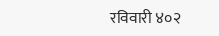रविवारी ४०२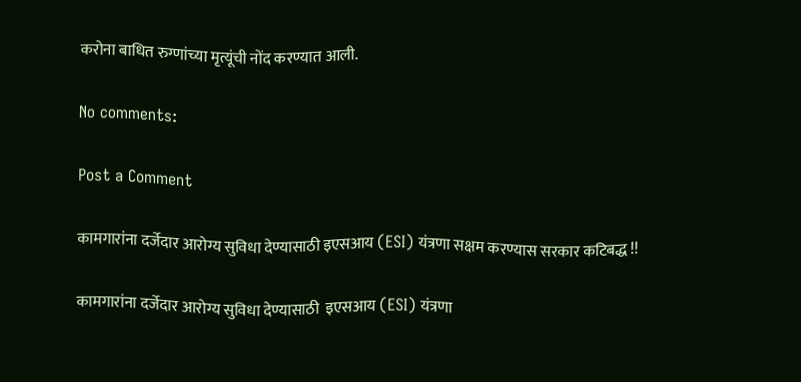करोना बाधित रुग्णांच्या मृत्यूंची नोंद करण्यात आली.

No comments:

Post a Comment

कामगारांना दर्जेदार आरोग्य सुविधा देण्यासाठी इएसआय (ESI) यंत्रणा सक्षम करण्यास सरकार कटिबद्ध !!

कामगारांना दर्जेदार आरोग्य सुविधा देण्यासाठी  इएसआय (ESI) यंत्रणा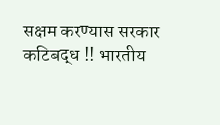सक्षम करण्यास सरकार कटिबद्ध !! भारतीय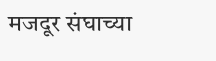मजदूर संघाच्या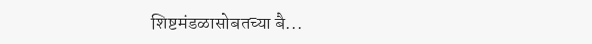शिष्टमंडळासोबतच्या बै...